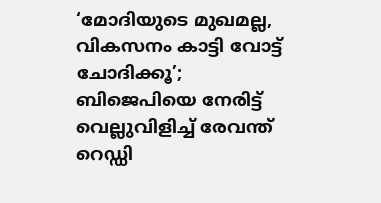‘മോദിയുടെ മുഖമല്ല, വികസനം കാട്ടി വോട്ട് ചോദിക്കൂ’; ബിജെപിയെ നേരിട്ട് വെല്ലുവിളിച്ച് രേവന്ത് റെഡ്ഡി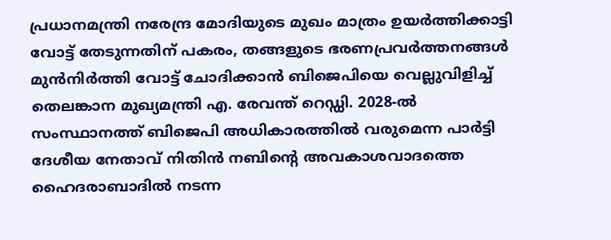പ്രധാനമന്ത്രി നരേന്ദ്ര മോദിയുടെ മുഖം മാത്രം ഉയർത്തിക്കാട്ടി വോട്ട് തേടുന്നതിന് പകരം, തങ്ങളുടെ ഭരണപ്രവർത്തനങ്ങൾ മുൻനിർത്തി വോട്ട് ചോദിക്കാൻ ബിജെപിയെ വെല്ലുവിളിച്ച് തെലങ്കാന മുഖ്യമന്ത്രി എ. രേവന്ത് റെഡ്ഡി. 2028-ൽ സംസ്ഥാനത്ത് ബിജെപി അധികാരത്തിൽ വരുമെന്ന പാർട്ടി ദേശീയ നേതാവ് നിതിൻ നബിന്റെ അവകാശവാദത്തെ ഹൈദരാബാദിൽ നടന്ന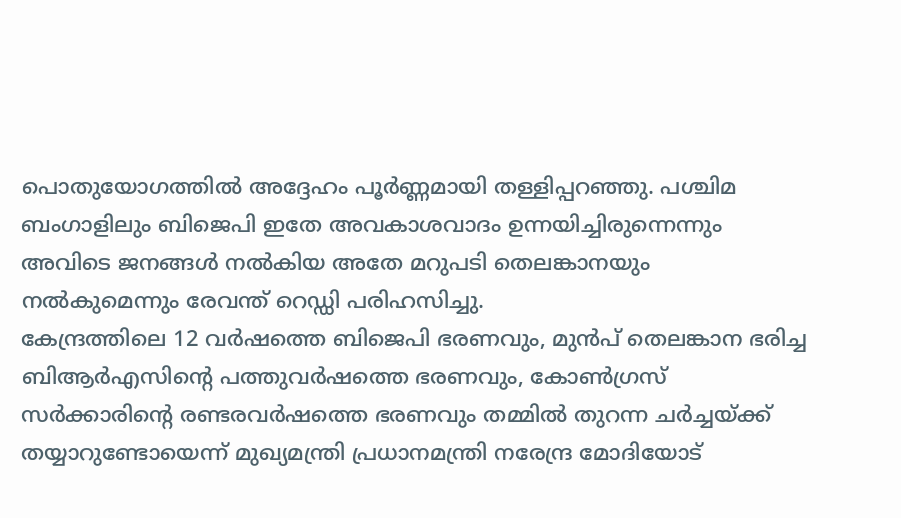പൊതുയോഗത്തിൽ അദ്ദേഹം പൂർണ്ണമായി തള്ളിപ്പറഞ്ഞു. പശ്ചിമ ബംഗാളിലും ബിജെപി ഇതേ അവകാശവാദം ഉന്നയിച്ചിരുന്നെന്നും അവിടെ ജനങ്ങൾ നൽകിയ അതേ മറുപടി തെലങ്കാനയും നൽകുമെന്നും രേവന്ത് റെഡ്ഡി പരിഹസിച്ചു.
കേന്ദ്രത്തിലെ 12 വർഷത്തെ ബിജെപി ഭരണവും, മുൻപ് തെലങ്കാന ഭരിച്ച ബിആർഎസിന്റെ പത്തുവർഷത്തെ ഭരണവും, കോൺഗ്രസ് സർക്കാരിന്റെ രണ്ടരവർഷത്തെ ഭരണവും തമ്മിൽ തുറന്ന ചർച്ചയ്ക്ക് തയ്യാറുണ്ടോയെന്ന് മുഖ്യമന്ത്രി പ്രധാനമന്ത്രി നരേന്ദ്ര മോദിയോട്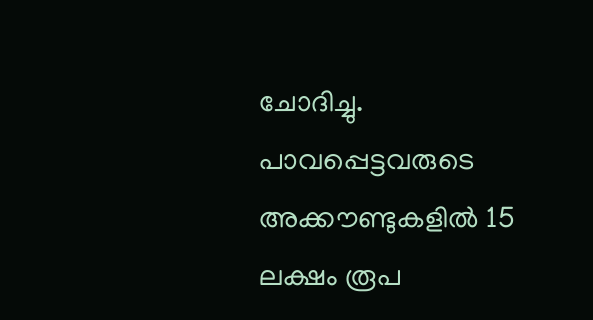ചോദിച്ചു. പാവപ്പെട്ടവരുടെ അക്കൗണ്ടുകളിൽ 15 ലക്ഷം രൂപ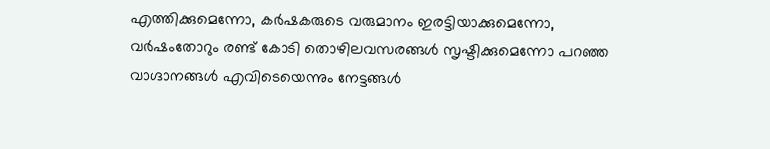എത്തിക്കുമെന്നോ, കർഷകരുടെ വരുമാനം ഇരട്ടിയാക്കുമെന്നോ, വർഷംതോറും രണ്ട് കോടി തൊഴിലവസരങ്ങൾ സൃഷ്ടിക്കുമെന്നോ പറഞ്ഞ വാഗ്ദാനങ്ങൾ എവിടെയെന്നും നേട്ടങ്ങൾ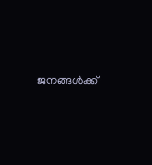ജനങ്ങൾക്ക്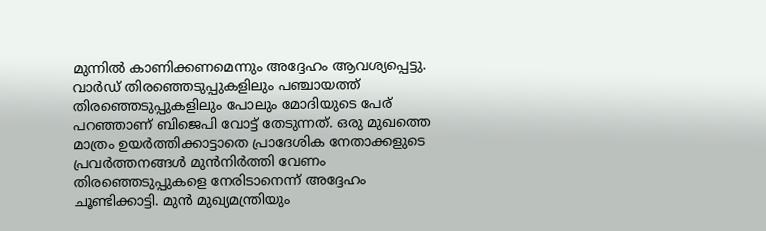മുന്നിൽ കാണിക്കണമെന്നും അദ്ദേഹം ആവശ്യപ്പെട്ടു.
വാർഡ് തിരഞ്ഞെടുപ്പുകളിലും പഞ്ചായത്ത് തിരഞ്ഞെടുപ്പുകളിലും പോലും മോദിയുടെ പേര് പറഞ്ഞാണ് ബിജെപി വോട്ട് തേടുന്നത്. ഒരു മുഖത്തെ മാത്രം ഉയർത്തിക്കാട്ടാതെ പ്രാദേശിക നേതാക്കളുടെ പ്രവർത്തനങ്ങൾ മുൻനിർത്തി വേണം തിരഞ്ഞെടുപ്പുകളെ നേരിടാനെന്ന് അദ്ദേഹം ചൂണ്ടിക്കാട്ടി. മുൻ മുഖ്യമന്ത്രിയും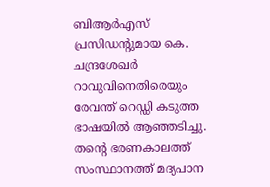ബിആർഎസ് പ്രസിഡന്റുമായ കെ. ചന്ദ്രശേഖർ റാവുവിനെതിരെയും രേവന്ത് റെഡ്ഡി കടുത്ത ഭാഷയിൽ ആഞ്ഞടിച്ചു. തന്റെ ഭരണകാലത്ത് സംസ്ഥാനത്ത് മദ്യപാന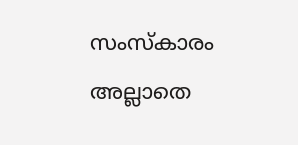സംസ്കാരം അല്ലാതെ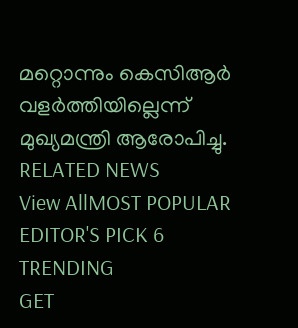മറ്റൊന്നും കെസിആർ വളർത്തിയില്ലെന്ന് മുഖ്യമന്ത്രി ആരോപിച്ചു.
RELATED NEWS
View AllMOST POPULAR
EDITOR'S PICK 6
TRENDING
GET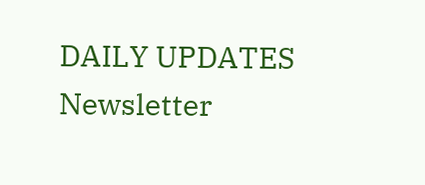DAILY UPDATES
Newsletter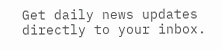Get daily news updates directly to your inbox.